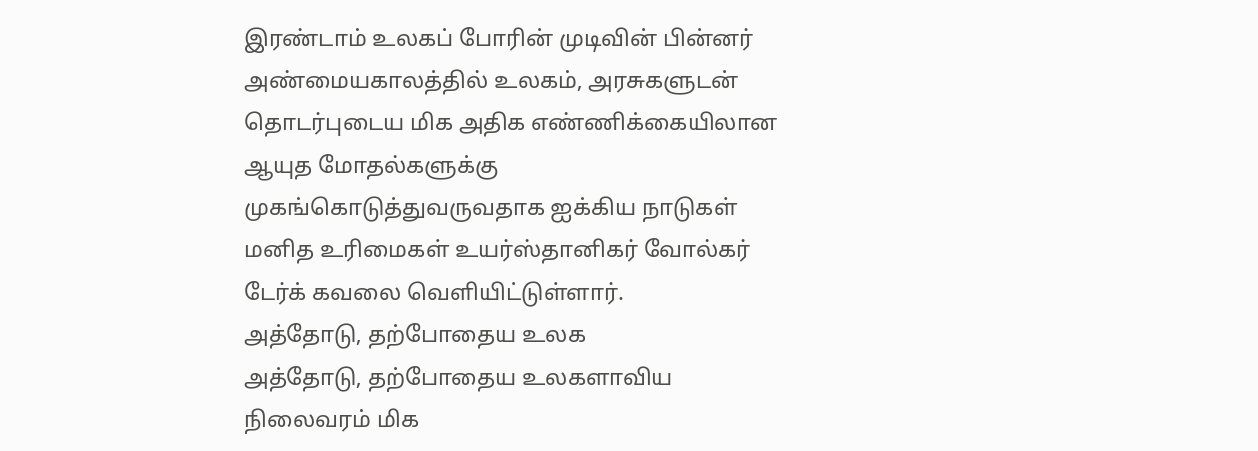இரண்டாம் உலகப் போரின் முடிவின் பின்னர் அண்மையகாலத்தில் உலகம், அரசுகளுடன் தொடர்புடைய மிக அதிக எண்ணிக்கையிலான ஆயுத மோதல்களுக்கு முகங்கொடுத்துவருவதாக ஐக்கிய நாடுகள் மனித உரிமைகள் உயர்ஸ்தானிகர் வோல்கர் டேர்க் கவலை வெளியிட்டுள்ளார்.
அத்தோடு, தற்போதைய உலக
அத்தோடு, தற்போதைய உலகளாவிய நிலைவரம் மிக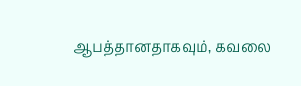ஆபத்தானதாகவும், கவலை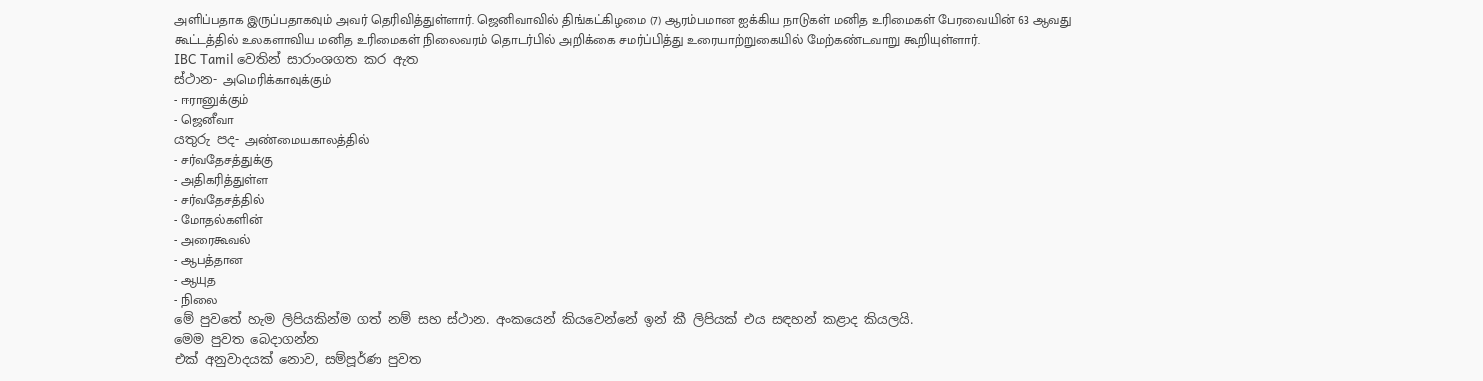அளிப்பதாக இருப்பதாகவும் அவர் தெரிவித்துள்ளார். ஜெனிவாவில் திங்கட்கிழமை (7) ஆரம்பமான ஐக்கிய நாடுகள் மனித உரிமைகள் பேரவையின் 63 ஆவது கூட்டத்தில் உலகளாவிய மனித உரிமைகள் நிலைவரம் தொடர்பில் அறிக்கை சமர்ப்பித்து உரையாற்றுகையில் மேற்கண்டவாறு கூறியுள்ளார்.
IBC Tamil වෙතින් සාරාංශගත කර ඇත
ස්ථාන- அமெரிக்காவுக்கும்
- ஈரானுக்கும்
- ஜெனீவா
යතුරු පද- அண்மையகாலத்தில்
- சர்வதேசத்துக்கு
- அதிகரித்துள்ள
- சர்வதேசத்தில்
- மோதல்களின்
- அரைகூவல்
- ஆபத்தான
- ஆயுத
- நிலை
මේ පුවතේ හැම ලිපියකින්ම ගත් නම් සහ ස්ථාන. අංකයෙන් කියවෙන්නේ ඉන් කී ලිපියක් එය සඳහන් කළාද කියලයි.
මෙම පුවත බෙදාගන්න
එක් අනුවාදයක් නොව, සම්පූර්ණ පුවත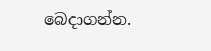බෙදාගන්න.